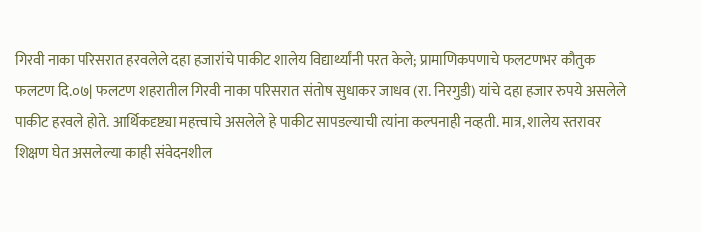गिरवी नाका परिसरात हरवलेले दहा हजारांचे पाकीट शालेय विद्यार्थ्यांनी परत केले; प्रामाणिकपणाचे फलटणभर कौतुक
फलटण दि.०७| फलटण शहरातील गिरवी नाका परिसरात संतोष सुधाकर जाधव (रा. निरगुडी) यांचे दहा हजार रुपये असलेले पाकीट हरवले होते. आर्थिकदृष्ट्या महत्त्वाचे असलेले हे पाकीट सापडल्याची त्यांना कल्पनाही नव्हती. मात्र, शालेय स्तरावर शिक्षण घेत असलेल्या काही संवेदनशील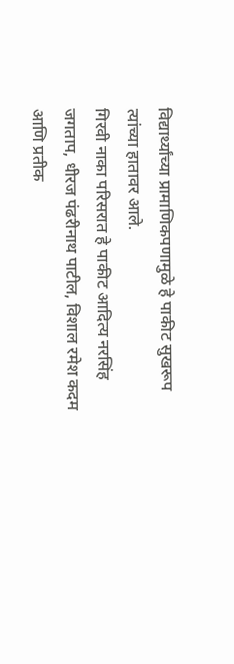विद्यार्थ्यांच्या प्रामाणिकपणामुळे हे पाकीट सुखरूप त्यांच्या हातावर आले.
गिरवी नाका परिसरात हे पाकीट आदित्य नरसिंह जगताप, धीरज पंढरीनाथ पाटील, विशाल रमेश कदम आणि प्रतीक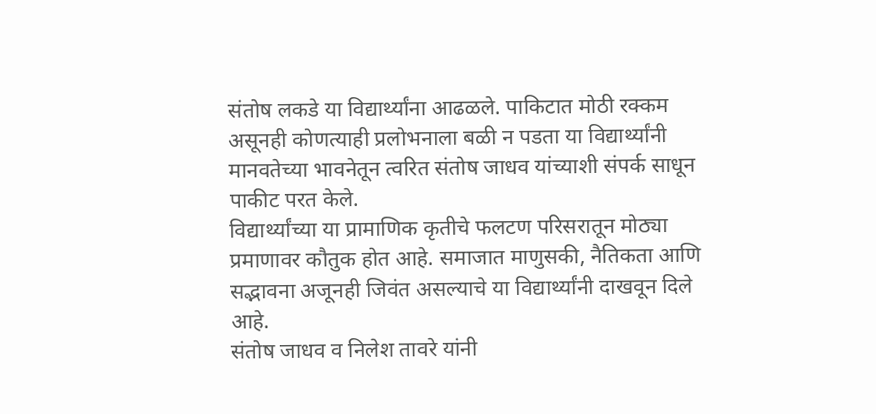संतोष लकडे या विद्यार्थ्यांना आढळले. पाकिटात मोठी रक्कम असूनही कोणत्याही प्रलोभनाला बळी न पडता या विद्यार्थ्यांनी मानवतेच्या भावनेतून त्वरित संतोष जाधव यांच्याशी संपर्क साधून पाकीट परत केले.
विद्यार्थ्यांच्या या प्रामाणिक कृतीचे फलटण परिसरातून मोठ्या प्रमाणावर कौतुक होत आहे. समाजात माणुसकी, नैतिकता आणि सद्भावना अजूनही जिवंत असल्याचे या विद्यार्थ्यांनी दाखवून दिले आहे.
संतोष जाधव व निलेश तावरे यांनी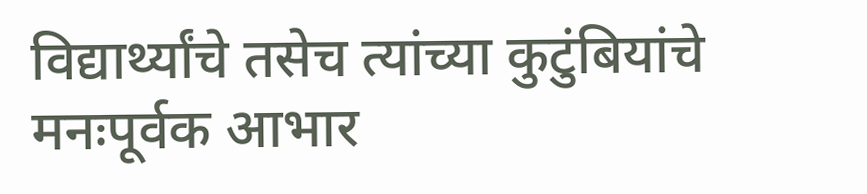विद्यार्थ्यांचे तसेच त्यांच्या कुटुंबियांचे मनःपूर्वक आभार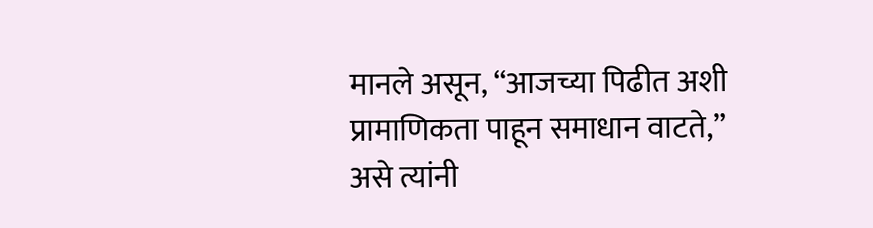मानले असून, “आजच्या पिढीत अशी प्रामाणिकता पाहून समाधान वाटते,” असे त्यांनी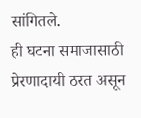सांगितले.
ही घटना समाजासाठी प्रेरणादायी ठरत असून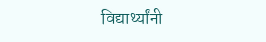विद्यार्थ्यांनी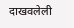दाखवलेली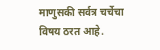माणुसकी सर्वत्र चर्चेचा विषय ठरत आहे.